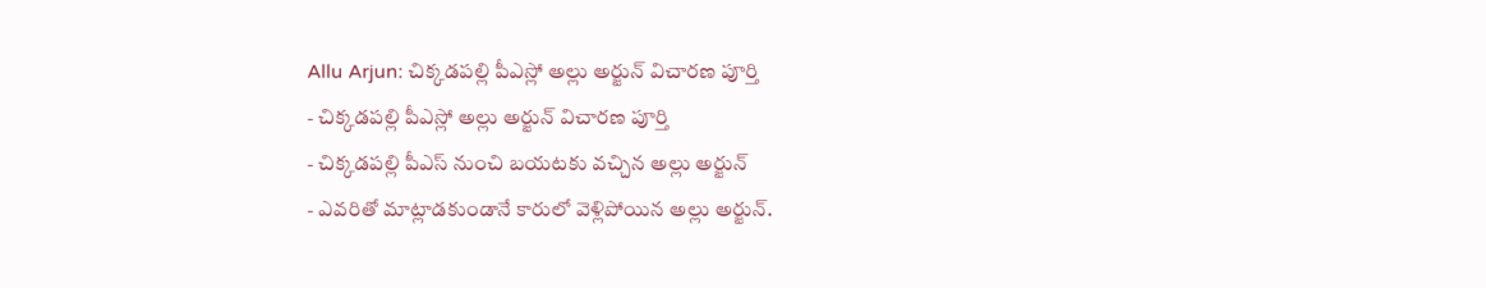Allu Arjun: చిక్కడపల్లి పీఎస్లో అల్లు అర్జున్ విచారణ పూర్తి
- చిక్కడపల్లి పీఎస్లో అల్లు అర్జున్ విచారణ పూర్తి
- చిక్కడపల్లి పీఎస్ నుంచి బయటకు వచ్చిన అల్లు అర్జున్
- ఎవరితో మాట్లాడకుండానే కారులో వెళ్లిపోయిన అల్లు అర్జున్.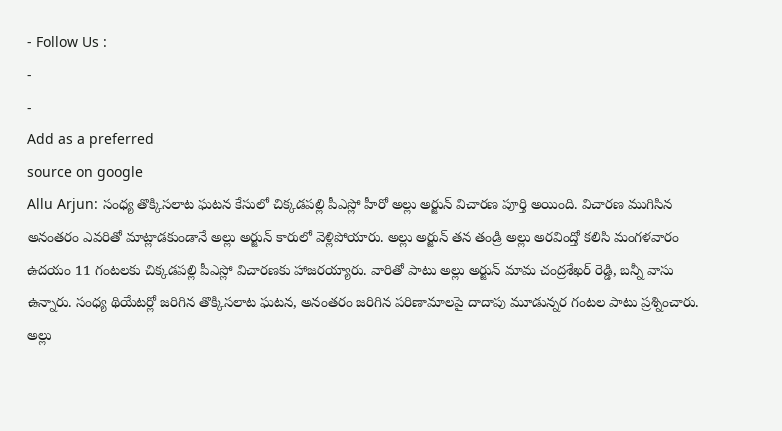- Follow Us :
-
-
Add as a preferred
source on google
Allu Arjun: సంధ్య తొక్కిసలాట ఘటన కేసులో చిక్కడపల్లి పీఎస్లో హీరో అల్లు అర్జున్ విచారణ పూర్తి అయింది. విచారణ ముగిసిన అనంతరం ఎవరితో మాట్లాడకుండానే అల్లు అర్జున్ కారులో వెళ్లిపోయారు. అల్లు అర్జున్ తన తండ్రి అల్లు అరవింద్తో కలిసి మంగళవారం ఉదయం 11 గంటలకు చిక్కడపల్లి పీఎస్లో విచారణకు హాజరయ్యారు. వారితో పాటు అల్లు అర్జున్ మామ చంద్రశేఖర్ రెడ్డి, బన్నీ వాసు ఉన్నారు. సంధ్య థియేటర్లో జరిగిన తొక్కిసలాట ఘటన, అనంతరం జరిగిన పరిణామాలపై దాదాపు మూడున్నర గంటల పాటు ప్రశ్నించారు. అల్లు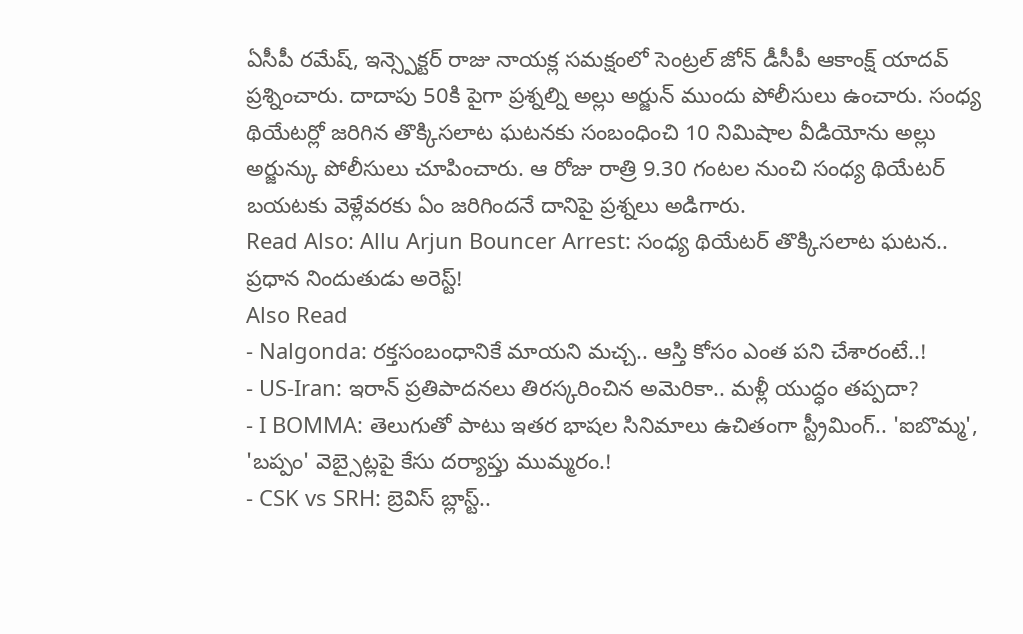ఏసీపీ రమేష్, ఇన్స్పెక్టర్ రాజు నాయక్ల సమక్షంలో సెంట్రల్ జోన్ డీసీపీ ఆకాంక్ష్ యాదవ్ ప్రశ్నించారు. దాదాపు 50కి పైగా ప్రశ్నల్ని అల్లు అర్జున్ ముందు పోలీసులు ఉంచారు. సంధ్య థియేటర్లో జరిగిన తొక్కిసలాట ఘటనకు సంబంధించి 10 నిమిషాల వీడియోను అల్లు అర్జున్కు పోలీసులు చూపించారు. ఆ రోజు రాత్రి 9.30 గంటల నుంచి సంధ్య థియేటర్ బయటకు వెళ్లేవరకు ఏం జరిగిందనే దానిపై ప్రశ్నలు అడిగారు.
Read Also: Allu Arjun Bouncer Arrest: సంధ్య థియేటర్ తొక్కిసలాట ఘటన.. ప్రధాన నిందుతుడు అరెస్ట్!
Also Read
- Nalgonda: రక్తసంబంధానికే మాయని మచ్చ.. ఆస్తి కోసం ఎంత పని చేశారంటే..!
- US-Iran: ఇరాన్ ప్రతిపాదనలు తిరస్కరించిన అమెరికా.. మళ్లీ యుద్ధం తప్పదా?
- I BOMMA: తెలుగుతో పాటు ఇతర భాషల సినిమాలు ఉచితంగా స్ట్రీమింగ్.. 'ఐబొమ్మ', 'బప్పం' వెబ్సైట్లపై కేసు దర్యాప్తు ముమ్మరం.!
- CSK vs SRH: బ్రెవిస్ బ్లాస్ట్..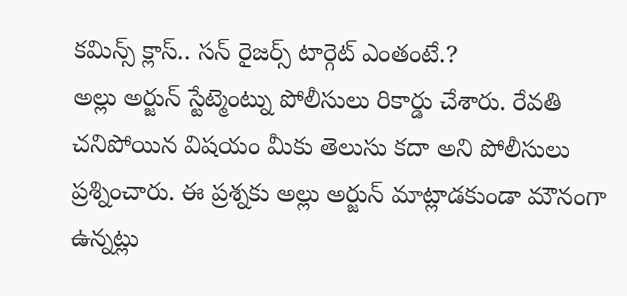కమిన్స్ క్లాస్.. సన్ రైజర్స్ టార్గెట్ ఎంతంటే.?
అల్లు అర్జున్ స్టేట్మెంట్ను పోలీసులు రికార్డు చేశారు. రేవతి చనిపోయిన విషయం మీకు తెలుసు కదా అని పోలీసులు ప్రశ్నించారు. ఈ ప్రశ్నకు అల్లు అర్జున్ మాట్లాడకుండా మౌనంగా ఉన్నట్లు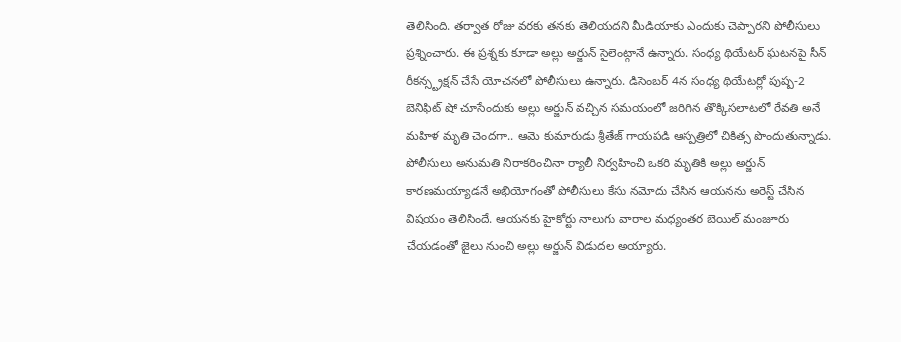తెలిసింది. తర్వాత రోజు వరకు తనకు తెలియదని మీడియాకు ఎందుకు చెప్పారని పోలీసులు ప్రశ్నించారు. ఈ ప్రశ్నకు కూడా అల్లు అర్జున్ సైలెంట్గానే ఉన్నారు. సంధ్య థియేటర్ ఘటనపై సీన్ రీకన్స్ట్రక్షన్ చేసే యోచనలో పోలీసులు ఉన్నారు. డిసెంబర్ 4న సంధ్య థియేటర్లో పుష్ప-2 బెనిఫిట్ షో చూసేందుకు అల్లు అర్జున్ వచ్చిన సమయంలో జరిగిన తొక్కిసలాటలో రేవతి అనే మహిళ మృతి చెందగా.. ఆమె కుమారుడు శ్రీతేజ్ గాయపడి ఆస్పత్రిలో చికిత్స పొందుతున్నాడు. పోలీసులు అనుమతి నిరాకరించినా ర్యాలీ నిర్వహించి ఒకరి మృతికి అల్లు అర్జున్ కారణమయ్యాడనే అభియోగంతో పోలీసులు కేసు నమోదు చేసిన ఆయనను అరెస్ట్ చేసిన విషయం తెలిసిందే. ఆయనకు హైకోర్టు నాలుగు వారాల మధ్యంతర బెయిల్ మంజూరు చేయడంతో జైలు నుంచి అల్లు అర్జున్ విడుదల అయ్యారు.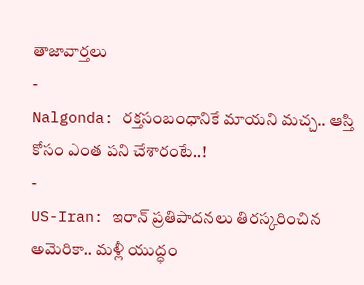తాజావార్తలు
-
Nalgonda: రక్తసంబంధానికే మాయని మచ్చ.. ఆస్తి కోసం ఎంత పని చేశారంటే..!
-
US-Iran: ఇరాన్ ప్రతిపాదనలు తిరస్కరించిన అమెరికా.. మళ్లీ యుద్ధం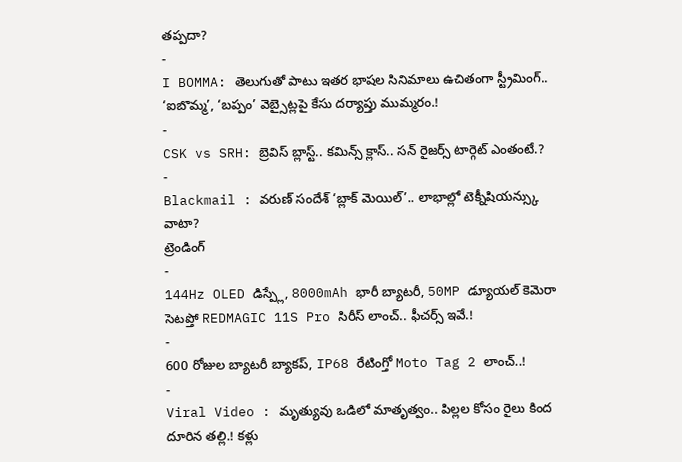తప్పదా?
-
I BOMMA: తెలుగుతో పాటు ఇతర భాషల సినిమాలు ఉచితంగా స్ట్రీమింగ్.. ‘ఐబొమ్మ’, ‘బప్పం’ వెబ్సైట్లపై కేసు దర్యాప్తు ముమ్మరం.!
-
CSK vs SRH: బ్రెవిస్ బ్లాస్ట్.. కమిన్స్ క్లాస్.. సన్ రైజర్స్ టార్గెట్ ఎంతంటే.?
-
Blackmail : వరుణ్ సందేశ్ ‘బ్లాక్ మెయిల్’.. లాభాల్లో టెక్నీషియన్స్కు వాటా?
ట్రెండింగ్
-
144Hz OLED డిస్ప్లే, 8000mAh భారీ బ్యాటరీ, 50MP డ్యూయల్ కెమెరా సెటప్తో REDMAGIC 11S Pro సిరీస్ లాంచ్.. ఫీచర్స్ ఇవే.!
-
600 రోజుల బ్యాటరీ బ్యాకప్, IP68 రేటింగ్తో Moto Tag 2 లాంచ్..!
-
Viral Video : మృత్యువు ఒడిలో మాతృత్వం.. పిల్లల కోసం రైలు కింద దూరిన తల్లి.! కళ్లు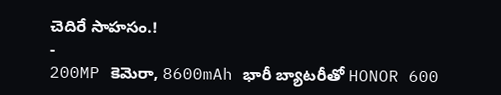చెదిరే సాహసం.!
-
200MP కెమెరా, 8600mAh భారీ బ్యాటరీతో HONOR 600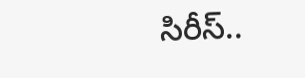సిరీస్..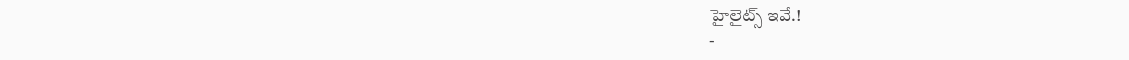హైలైట్స్ ఇవే.!
-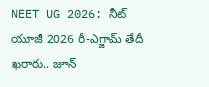NEET UG 2026: నీట్ యూజీ 2026 రీ-ఎగ్జామ్ తేదీ ఖరారు.. జూన్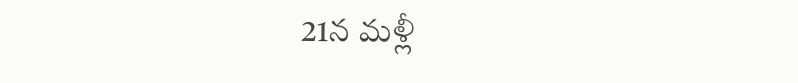21న మళ్లీ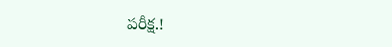పరీక్ష.!